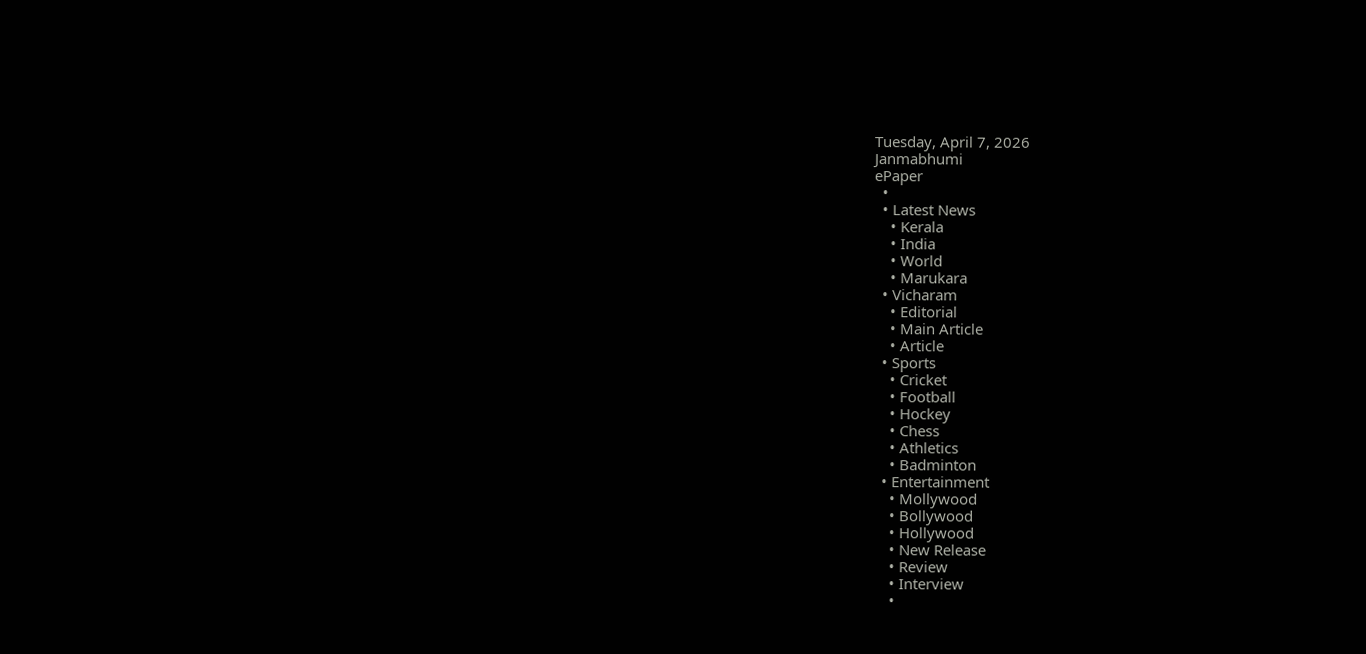Tuesday, April 7, 2026
Janmabhumi
ePaper
  •
  • Latest News
    • Kerala
    • India
    • World
    • Marukara
  • Vicharam
    • Editorial
    • Main Article
    • Article
  • Sports
    • Cricket
    • Football
    • Hockey
    • Chess
    • Athletics
    • Badminton
  • Entertainment
    • Mollywood
    • Bollywood
    • Hollywood
    • New Release
    • Review
    • Interview
    •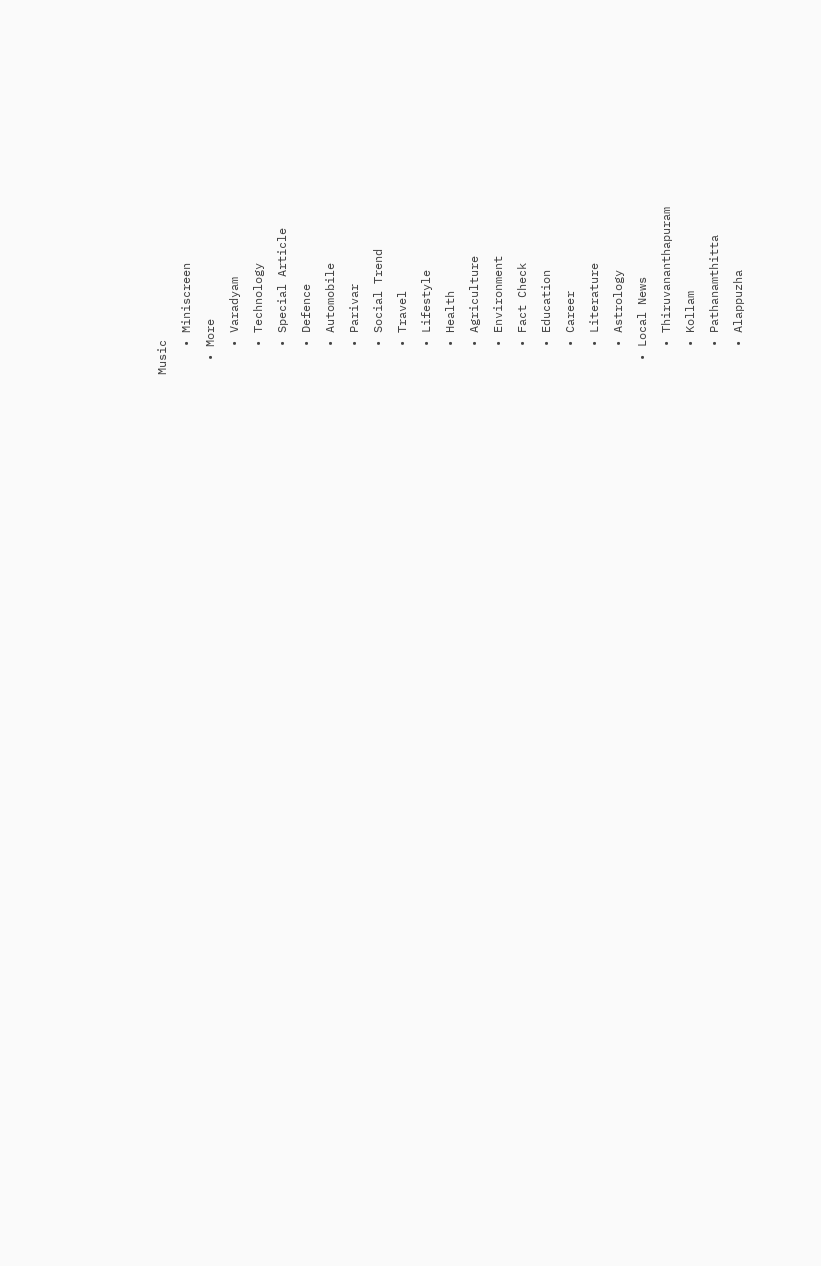Music
    • Miniscreen
  • More
    • Varadyam
    • Technology
    • Special Article
    • Defence
    • Automobile
    • Parivar
    • Social Trend
    • Travel
    • Lifestyle
    • Health
    • Agriculture
    • Environment
    • Fact Check
    • Education
    • Career
    • Literature
    • Astrology
  • Local News
    • Thiruvananthapuram
    • Kollam
    • Pathanamthitta
    • Alappuzha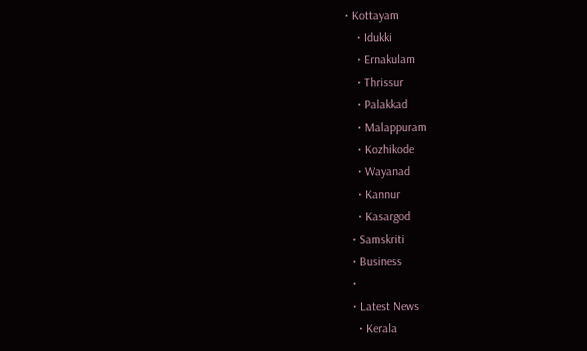• Kottayam
    • Idukki
    • Ernakulam
    • Thrissur
    • Palakkad
    • Malappuram
    • Kozhikode
    • Wayanad
    • Kannur
    • Kasargod
  • Samskriti
  • Business
  •
  • Latest News
    • Kerala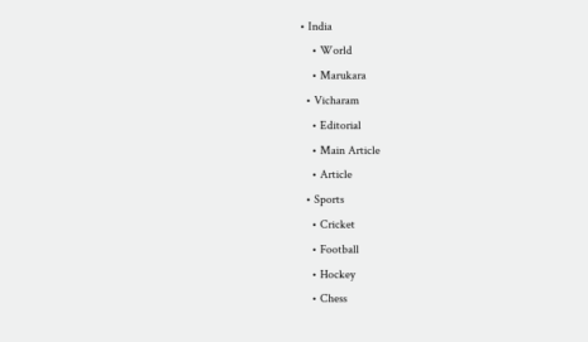• India
    • World
    • Marukara
  • Vicharam
    • Editorial
    • Main Article
    • Article
  • Sports
    • Cricket
    • Football
    • Hockey
    • Chess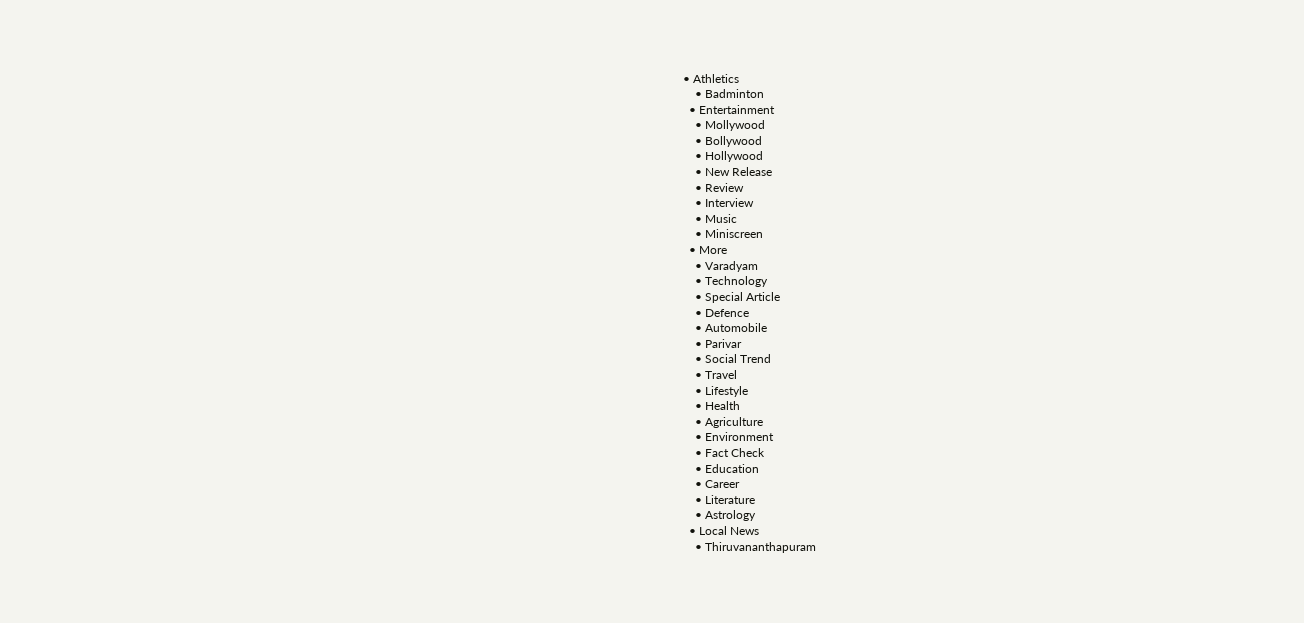• Athletics
    • Badminton
  • Entertainment
    • Mollywood
    • Bollywood
    • Hollywood
    • New Release
    • Review
    • Interview
    • Music
    • Miniscreen
  • More
    • Varadyam
    • Technology
    • Special Article
    • Defence
    • Automobile
    • Parivar
    • Social Trend
    • Travel
    • Lifestyle
    • Health
    • Agriculture
    • Environment
    • Fact Check
    • Education
    • Career
    • Literature
    • Astrology
  • Local News
    • Thiruvananthapuram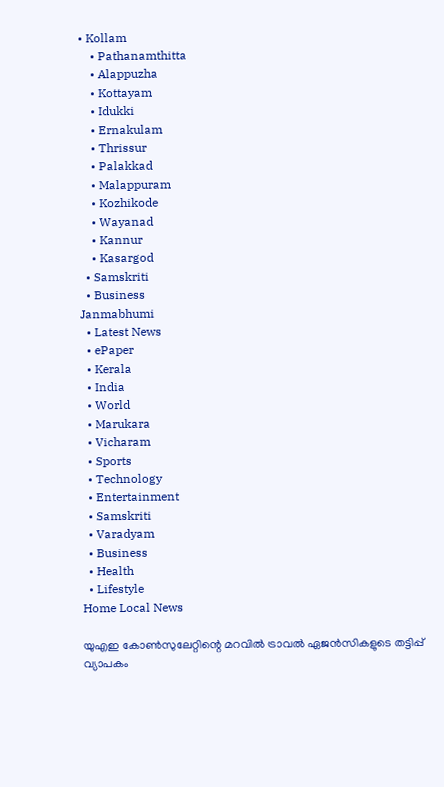• Kollam
    • Pathanamthitta
    • Alappuzha
    • Kottayam
    • Idukki
    • Ernakulam
    • Thrissur
    • Palakkad
    • Malappuram
    • Kozhikode
    • Wayanad
    • Kannur
    • Kasargod
  • Samskriti
  • Business
Janmabhumi
  • Latest News
  • ePaper
  • Kerala
  • India
  • World
  • Marukara
  • Vicharam
  • Sports
  • Technology
  • Entertainment
  • Samskriti
  • Varadyam
  • Business
  • Health
  • Lifestyle
Home Local News

യുഎഇ കോണ്‍സുലേറ്റിന്റെ മറവില്‍ ട്രാവല്‍ ഏജന്‍സികളുടെ തട്ടിപ്പ് വ്യാപകം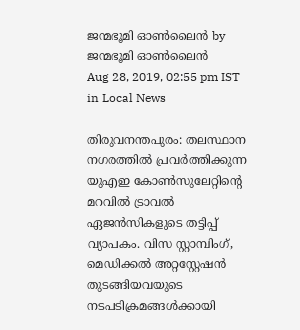ജന്മഭൂമി ഓണ്‍ലൈന്‍ by ജന്മഭൂമി ഓണ്‍ലൈന്‍
Aug 28, 2019, 02:55 pm IST
in Local News

തിരുവനന്തപുരം: തലസ്ഥാന നഗരത്തില്‍ പ്രവര്‍ത്തിക്കുന്ന യുഎഇ കോണ്‍സുലേറ്റിന്റെ മറവില്‍ ട്രാവല്‍ ഏജന്‍സികളുടെ തട്ടിപ്പ് വ്യാപകം. വിസ സ്റ്റാമ്പിംഗ്, മെഡിക്കല്‍ അറ്റസ്റ്റേഷന്‍ തുടങ്ങിയവയുടെ നടപടിക്രമങ്ങള്‍ക്കായി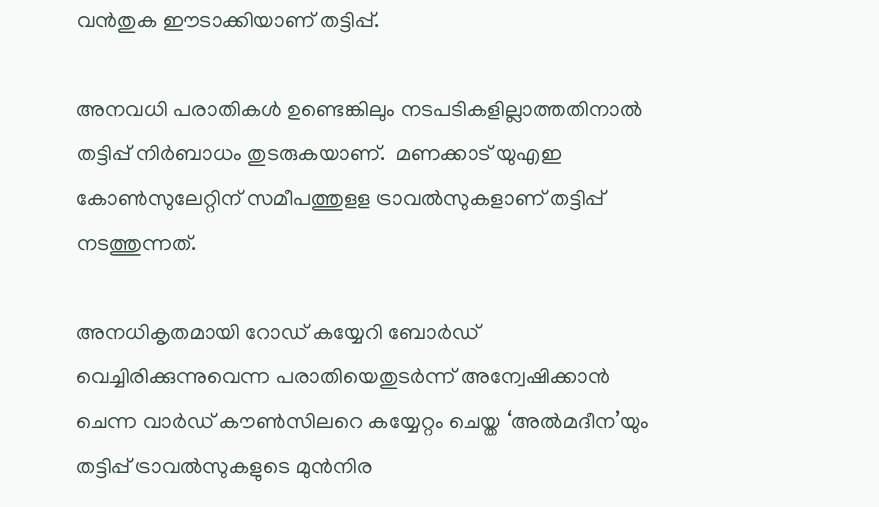വന്‍തുക ഈടാക്കിയാണ് തട്ടിപ്പ്.

അനവധി പരാതികള്‍ ഉണ്ടെങ്കിലും നടപടികളില്ലാത്തതിനാല്‍ തട്ടിപ്പ് നിര്‍ബാധം തുടരുകയാണ്.  മണക്കാട് യുഎഇ കോണ്‍സുലേറ്റിന് സമീപത്തുളള ട്രാവല്‍സുകളാണ് തട്ടിപ്പ് നടത്തുന്നത്.

അനധികൃതമായി റോഡ് കയ്യേറി ബോര്‍ഡ് വെച്ചിരിക്കുന്നുവെന്ന പരാതിയെതുടര്‍ന്ന് അന്വേഷിക്കാന്‍ ചെന്ന വാര്‍ഡ് കൗണ്‍സിലറെ കയ്യേറ്റം ചെയ്ത ‘അല്‍മദീന’യും തട്ടിപ്പ് ട്രാവല്‍സുകളുടെ മുന്‍നിര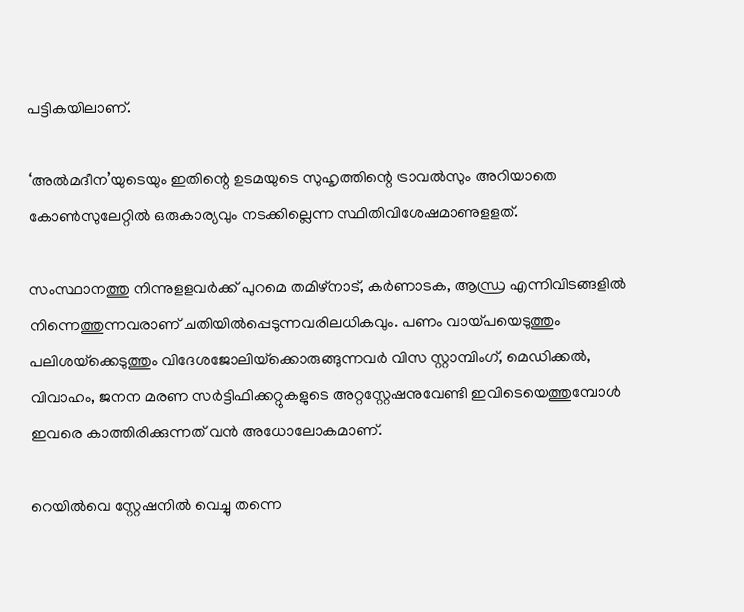പട്ടികയിലാണ്.

‘അല്‍മദീന’യുടെയും ഇതിന്റെ ഉടമയുടെ സുഹൃത്തിന്റെ ട്രാവല്‍സും അറിയാതെ കോണ്‍സുലേറ്റില്‍ ഒരുകാര്യവും നടക്കില്ലെന്ന സ്ഥിതിവിശേഷമാണുളളത്.

സംസ്ഥാനത്തു നിന്നുളളവര്‍ക്ക് പുറമെ തമിഴ്‌നാട്, കര്‍ണാടക, ആന്ധ്ര എന്നിവിടങ്ങളില്‍ നിന്നെത്തുന്നവരാണ് ചതിയില്‍പ്പെടുന്നവരിലധികവും. പണം വായ്‌പയെടുത്തും പലിശയ്‌ക്കെടുത്തും വിദേശജോലിയ്‌ക്കൊരുങ്ങുന്നവര്‍ വിസ സ്റ്റാമ്പിംഗ്, മെഡിക്കല്‍, വിവാഹം, ജനന മരണ സര്‍ട്ടിഫിക്കറ്റുകളുടെ അറ്റസ്റ്റേഷനുവേണ്ടി ഇവിടെയെത്തുമ്പോള്‍ ഇവരെ കാത്തിരിക്കുന്നത് വന്‍ അധോലോകമാണ്.

റെയില്‍വെ സ്റ്റേഷനില്‍ വെച്ചു തന്നെ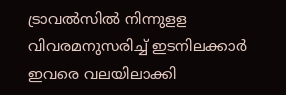ട്രാവല്‍സില്‍ നിന്നുളള വിവരമനുസരിച്ച് ഇടനിലക്കാര്‍ ഇവരെ വലയിലാക്കി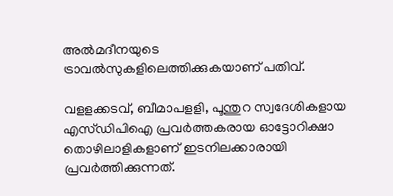അല്‍മദീനയുടെ ട്രാവല്‍സുകളിലെത്തിക്കുകയാണ് പതിവ്.

വളളക്കടവ്, ബീമാപളളി, പൂന്തുറ സ്വദേശികളായ എസ്ഡിപിഐ പ്രവര്‍ത്തകരായ ഓട്ടോറിക്ഷാ തൊഴിലാളികളാണ് ഇടനിലക്കാരായി പ്രവര്‍ത്തിക്കുന്നത്.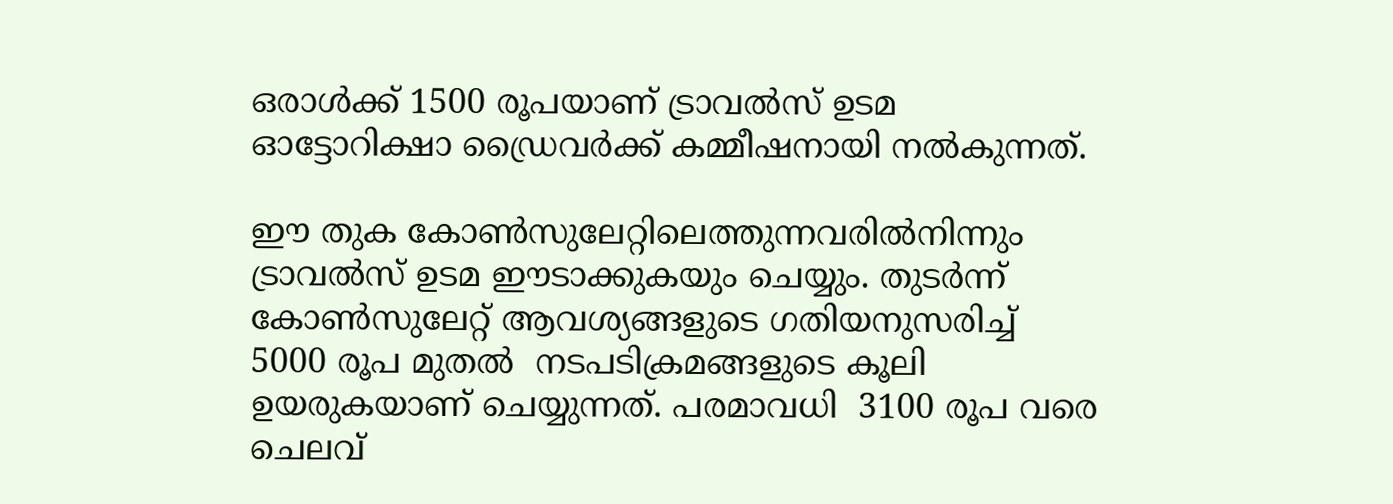ഒരാള്‍ക്ക് 1500 രൂപയാണ് ട്രാവല്‍സ് ഉടമ ഓട്ടോറിക്ഷാ ഡ്രൈവര്‍ക്ക് കമ്മീഷനായി നല്‍കുന്നത്.

ഈ തുക കോണ്‍സുലേറ്റിലെത്തുന്നവരില്‍നിന്നും ട്രാവല്‍സ് ഉടമ ഈടാക്കുകയും ചെയ്യും. തുടര്‍ന്ന് കോണ്‍സുലേറ്റ് ആവശ്യങ്ങളുടെ ഗതിയനുസരിച്ച്  5000 രൂപ മുതല്‍  നടപടിക്രമങ്ങളുടെ കൂലി ഉയരുകയാണ് ചെയ്യുന്നത്. പരമാവധി  3100 രൂപ വരെ ചെലവ്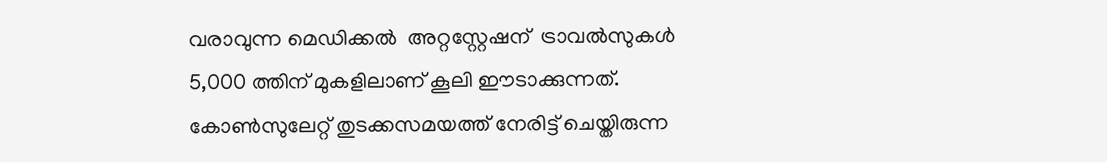വരാവുന്ന മെഡിക്കല്‍  അറ്റസ്റ്റേഷന്  ട്രാവല്‍സുകള്‍ 5,000 ത്തിന് മുകളിലാണ് കൂലി ഈടാക്കുന്നത്.  കോണ്‍സുലേറ്റ് തുടക്കസമയത്ത് നേരിട്ട് ചെയ്തിരുന്ന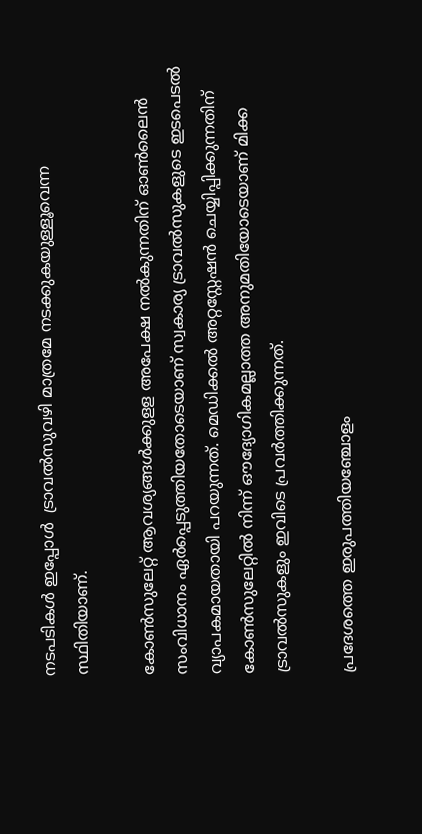നടപടികള്‍ ഇപ്പോള്‍  ട്രാവല്‍സുവഴി മാത്രമേ നടക്കുകയുള്ളൂവെന്ന സ്ഥിതിയാണ്.

കോണ്‍സുലേറ്റ് ആവശ്യങ്ങള്‍ക്കുളള അപേക്ഷ നല്‍കുന്നതിന് ഓണ്‍ലൈന്‍ സംവിധാനം ഏര്‍പ്പെടുത്തിയതോടെയാണ് സ്വകാര്യ ട്രാവല്‍സുകളുടെ ഇടപെടല്‍ വ്യാപകമായതായി പറയുന്നത്. മെഡിക്കല്‍ അറ്റസ്റ്റേഷന്‍ ചെയ്യിപ്പിക്കുന്നതിന് കോണ്‍സുലേറ്റില്‍ നിന്ന് ഔദ്യോഗികമല്ലാത്ത അനുമതിയോടെയാണ് മിക്ക ട്രാവല്‍സുകളും ഇവിടെ പ്രവര്‍ത്തിക്കുന്നത്.

പ്രദേശത്തെ ഇരുപത്തിയഞ്ചോളം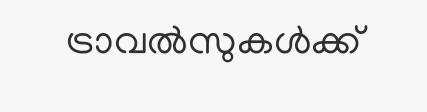ട്രാവല്‍സുകള്‍ക്ക്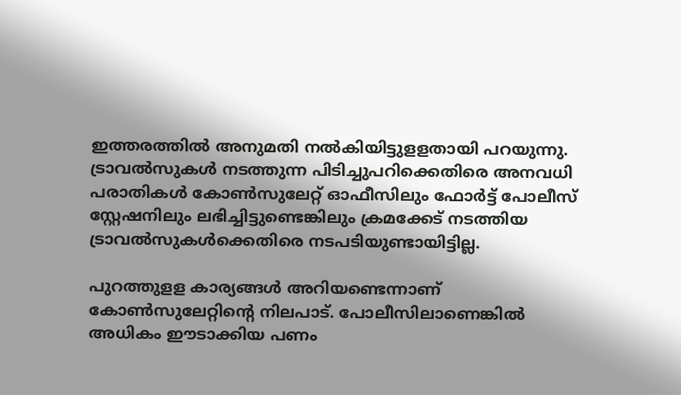ഇത്തരത്തില്‍ അനുമതി നല്‍കിയിട്ടുളളതായി പറയുന്നു. ട്രാവല്‍സുകള്‍ നടത്തുന്ന പിടിച്ചുപറിക്കെതിരെ അനവധി പരാതികള്‍ കോണ്‍സുലേറ്റ് ഓഫീസിലും ഫോര്‍ട്ട് പോലീസ് സ്റ്റേഷനിലും ലഭിച്ചിട്ടുണ്ടെങ്കിലും ക്രമക്കേട് നടത്തിയ ട്രാവല്‍സുകള്‍ക്കെതിരെ നടപടിയുണ്ടായിട്ടില്ല.

പുറത്തുളള കാര്യങ്ങള്‍ അറിയണ്ടെന്നാണ് കോണ്‍സുലേറ്റിന്റെ നിലപാട്. പോലീസിലാണെങ്കില്‍ അധികം ഈടാക്കിയ പണം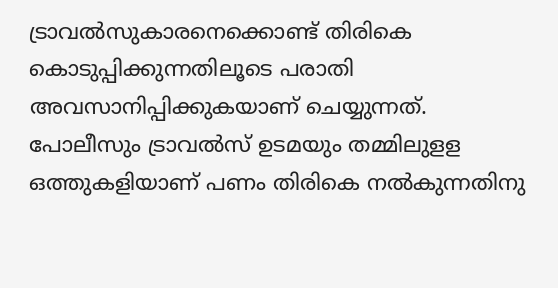ട്രാവല്‍സുകാരനെക്കൊണ്ട് തിരികെ കൊടുപ്പിക്കുന്നതിലൂടെ പരാതി അവസാനിപ്പിക്കുകയാണ് ചെയ്യുന്നത്. പോലീസും ട്രാവല്‍സ് ഉടമയും തമ്മിലുളള ഒത്തുകളിയാണ് പണം തിരികെ നല്‍കുന്നതിനു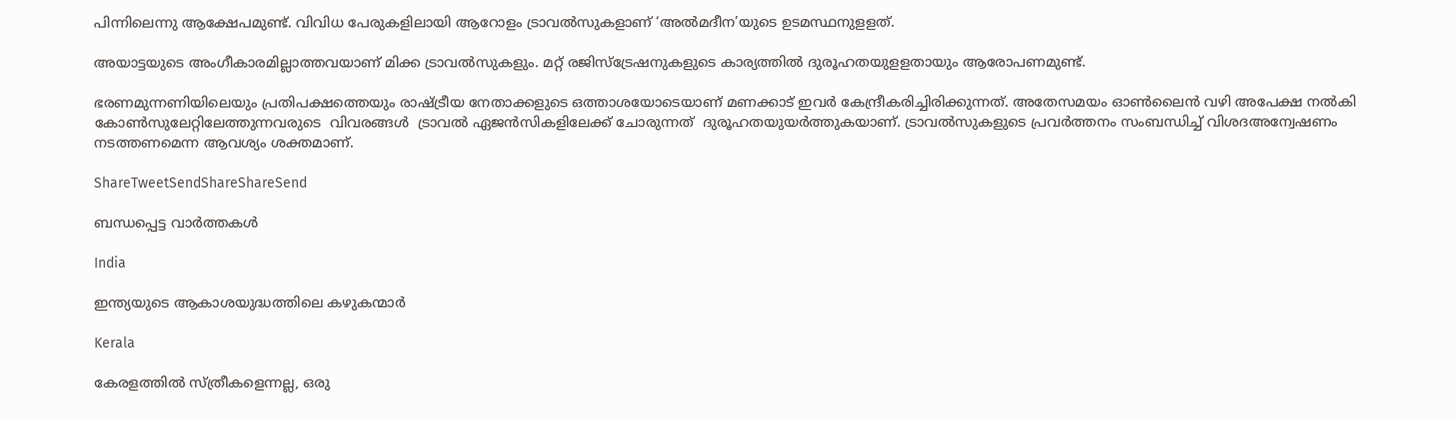പിന്നിലെന്നു ആക്ഷേപമുണ്ട്. വിവിധ പേരുകളിലായി ആറോളം ട്രാവല്‍സുകളാണ് ‘അല്‍മദീന’യുടെ ഉടമസ്ഥനുളളത്.

അയാട്ടയുടെ അംഗീകാരമില്ലാത്തവയാണ് മിക്ക ട്രാവല്‍സുകളും. മറ്റ് രജിസ്‌ട്രേഷനുകളുടെ കാര്യത്തില്‍ ദുരൂഹതയുളളതായും ആരോപണമുണ്ട്.

ഭരണമുന്നണിയിലെയും പ്രതിപക്ഷത്തെയും രാഷ്‌ട്രീയ നേതാക്കളുടെ ഒത്താശയോടെയാണ് മണക്കാട് ഇവര്‍ കേന്ദ്രീകരിച്ചിരിക്കുന്നത്. അതേസമയം ഓണ്‍ലൈന്‍ വഴി അപേക്ഷ നല്‍കി കോണ്‍സുലേറ്റിലേത്തുന്നവരുടെ  വിവരങ്ങള്‍  ട്രാവല്‍ ഏജന്‍സികളിലേക്ക് ചോരുന്നത്  ദുരൂഹതയുയര്‍ത്തുകയാണ്. ട്രാവല്‍സുകളുടെ പ്രവര്‍ത്തനം സംബന്ധിച്ച് വിശദഅന്വേഷണം നടത്തണമെന്ന ആവശ്യം ശക്തമാണ്.

ShareTweetSendShareShareSend

ബന്ധപ്പെട്ട വാര്‍ത്തകള്‍

India

ഇന്ത്യയുടെ ആകാശയുദ്ധത്തിലെ കഴുകന്മാര്‍

Kerala

കേരളത്തില്‍ സ്ത്രീകളെന്നല്ല, ഒരു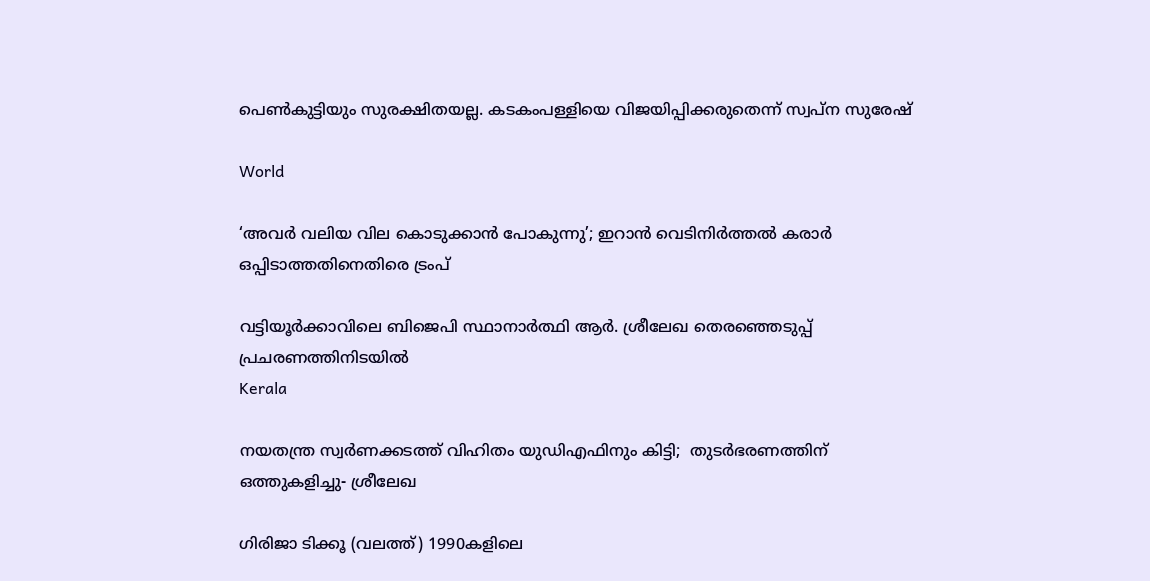പെണ്‍കുട്ടിയും സുരക്ഷിതയല്ല. കടകംപള്ളിയെ വിജയിപ്പിക്കരുതെന്ന് സ്വപ്ന സുരേഷ്

World

‘അവര്‍ വലിയ വില കൊടുക്കാന്‍ പോകുന്നു’; ഇറാന്‍ വെടിനിര്‍ത്തല്‍ കരാര്‍ ഒപ്പിടാത്തതിനെതിരെ ട്രംപ്

വട്ടിയൂര്‍ക്കാവിലെ ബിജെപി സ്ഥാനാര്‍ത്ഥി ആര്‍. ശ്രീലേഖ തെരഞ്ഞെടുപ്പ് പ്രചരണത്തിനിടയില്‍
Kerala

നയതന്ത്ര സ്വര്‍ണക്കടത്ത് വിഹിതം യുഡിഎഫിനും കിട്ടി;  തുടര്‍ഭരണത്തിന് ഒത്തുകളിച്ചു- ശ്രീലേഖ

ഗിരിജാ ടിക്കൂ (വലത്ത്) 1990കളിലെ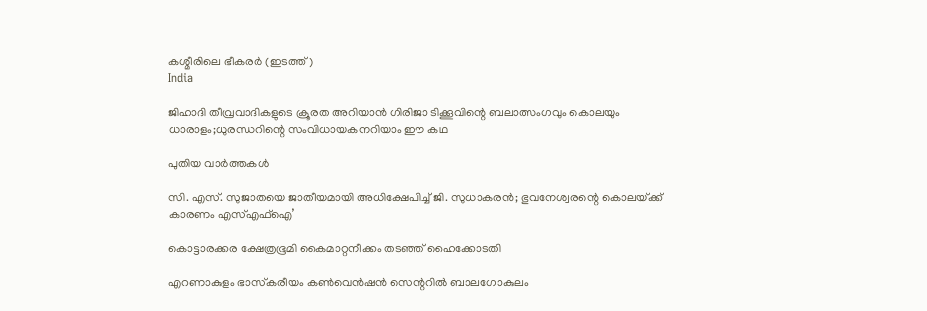കശ്മീരിലെ ഭീകരര്‍ (ഇടത്ത്)
India

ജിഹാദി തീവ്രവാദികളുടെ ക്രൂരത അറിയാന്‍ ഗിരിജാ ടിക്കൂവിന്റെ ബലാത്സംഗവും കൊലയും ധാരാളം;ധുരന്ധറിന്റെ സംവിധായകനറിയാം ഈ കഥ

പുതിയ വാര്‍ത്തകള്‍

സി. എസ്. സുജാതയെ ജാതീയമായി അധിക്ഷേപിച്ച് ജി. സുധാകരന്‍; ഭുവനേശ്വരന്റെ കൊലയ്‌ക്ക് കാരണം എസ്എഫ്ഐ’

കൊട്ടാരക്കര ക്ഷേത്രഭൂമി കൈമാറ്റനീക്കം തടഞ്ഞ് ഹൈക്കോടതി

എറണാകുളം ഭാസ്‌കരീയം കണ്‍വെന്‍ഷന്‍ സെന്ററില്‍ ബാലഗോകുലം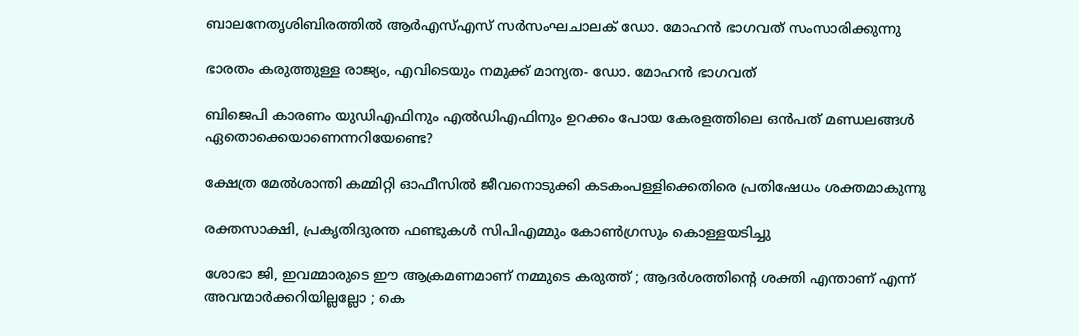ബാലനേതൃശിബിരത്തില്‍ ആര്‍എസ്എസ് സര്‍സംഘചാലക് ഡോ. മോഹന്‍ ഭാഗവത് സംസാരിക്കുന്നു

ഭാരതം കരുത്തുള്ള രാജ്യം, എവിടെയും നമുക്ക് മാന്യത- ഡോ. മോഹന്‍ ഭാഗവത്

ബിജെപി കാരണം യുഡിഎഫിനും എല്‍ഡിഎഫിനും ഉറക്കം പോയ കേരളത്തിലെ ഒന്‍പത് മണ്ഡലങ്ങള്‍ ഏതൊക്കെയാണെന്നറിയേണ്ടെ?

ക്ഷേത്ര മേല്‍ശാന്തി കമ്മിറ്റി ഓഫീസില്‍ ജീവനൊടുക്കി കടകംപള്ളിക്കെതിരെ പ്രതിഷേധം ശക്തമാകുന്നു

രക്തസാക്ഷി, പ്രകൃതിദുരന്ത ഫണ്ടുകള്‍ സിപിഎമ്മും കോണ്‍ഗ്രസും കൊള്ളയടിച്ചു

ശോഭാ ജി, ഇവമ്മാരുടെ ഈ ആക്രമണമാണ് നമ്മുടെ കരുത്ത് ; ആദർശത്തിന്റെ ശക്തി എന്താണ് എന്ന് അവന്മാർക്കറിയില്ലല്ലോ ; കെ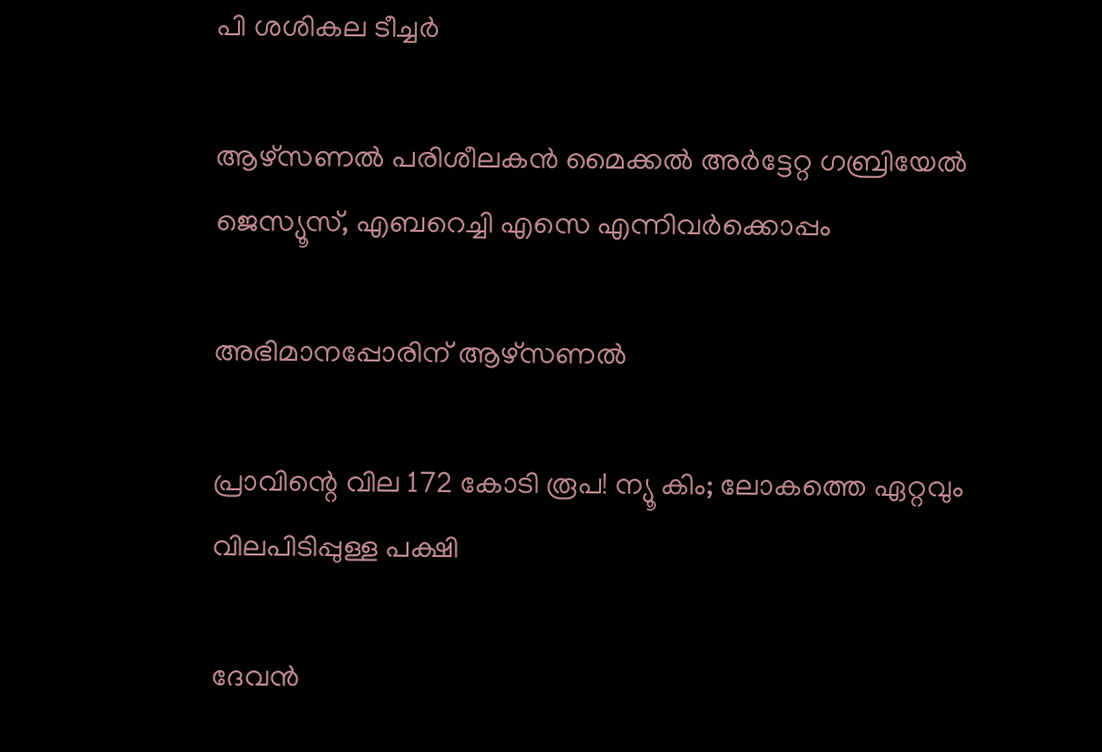പി ശശികല ടീച്ചർ

ആഴ്‌സണല്‍ പരിശീലകന്‍ മൈക്കല്‍ അര്‍ട്ടേറ്റ ഗബ്രിയേല്‍ ജെസ്യൂസ്, എബറെച്ചി എസെ എന്നിവര്‍ക്കൊപ്പം

അഭിമാനപ്പോരിന് ആഴ്‌സണല്‍

പ്രാവിന്റെ വില 172 കോടി രൂപ! ന്യൂ കിം; ലോകത്തെ ഏറ്റവും വിലപിടിപ്പുള്ള പക്ഷി

ദേവന്‍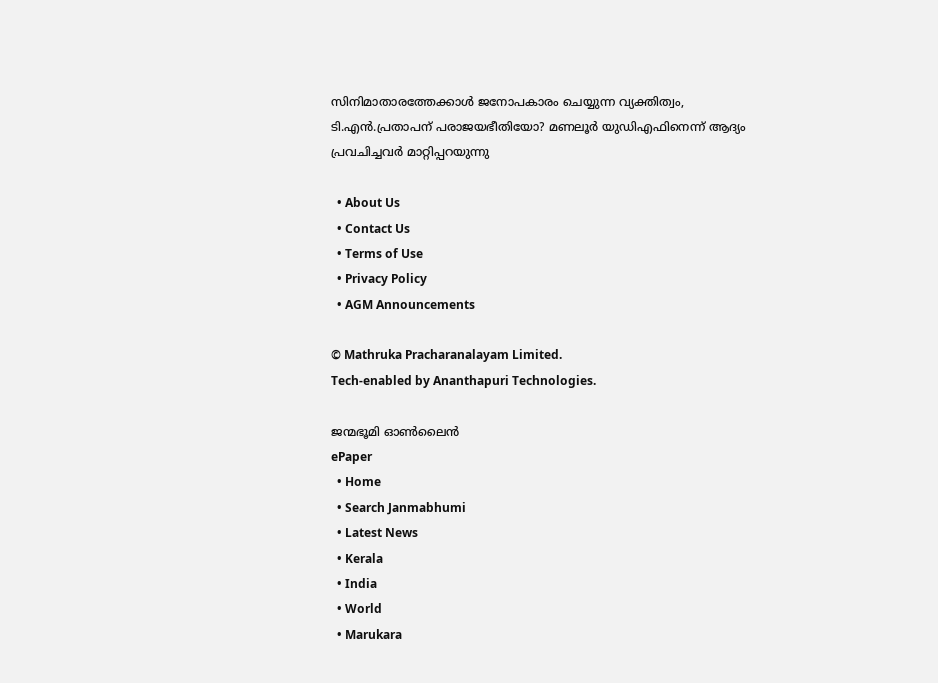സിനിമാതാരത്തേക്കാള്‍ ജനോപകാരം ചെയ്യുന്ന വ്യക്തിത്വം, ടി.എന്‍.പ്രതാപന് പരാജയഭീതിയോ? മണലൂര്‍ യുഡിഎഫിനെന്ന് ആദ്യം പ്രവചിച്ചവര്‍ മാറ്റിപ്പറയുന്നു

  • About Us
  • Contact Us
  • Terms of Use
  • Privacy Policy
  • AGM Announcements

© Mathruka Pracharanalayam Limited.
Tech-enabled by Ananthapuri Technologies.

ജന്മഭൂമി ഓണ്‍ലൈന്‍
ePaper
  • Home
  • Search Janmabhumi
  • Latest News
  • Kerala
  • India
  • World
  • Marukara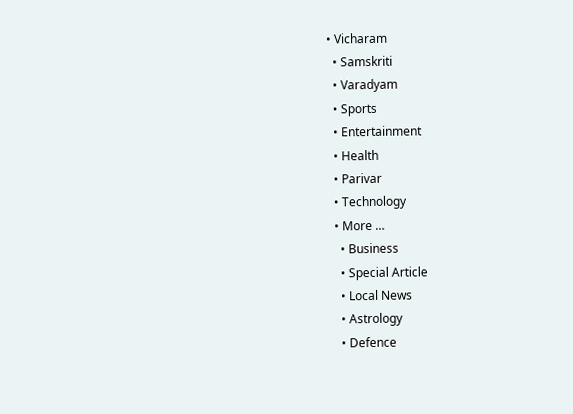• Vicharam
  • Samskriti
  • Varadyam
  • Sports
  • Entertainment
  • Health
  • Parivar
  • Technology
  • More …
    • Business
    • Special Article
    • Local News
    • Astrology
    • Defence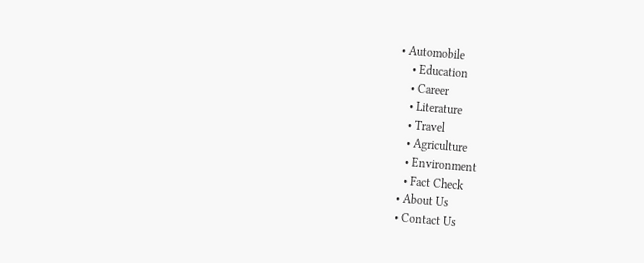• Automobile
    • Education
    • Career
    • Literature
    • Travel
    • Agriculture
    • Environment
    • Fact Check
  • About Us
  • Contact Us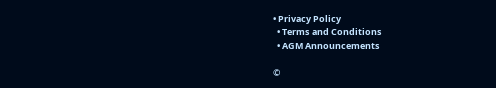• Privacy Policy
  • Terms and Conditions
  • AGM Announcements

©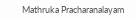Mathruka Pracharanalayam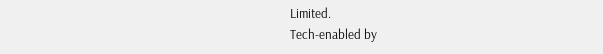Limited.
Tech-enabled by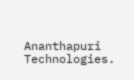Ananthapuri Technologies.